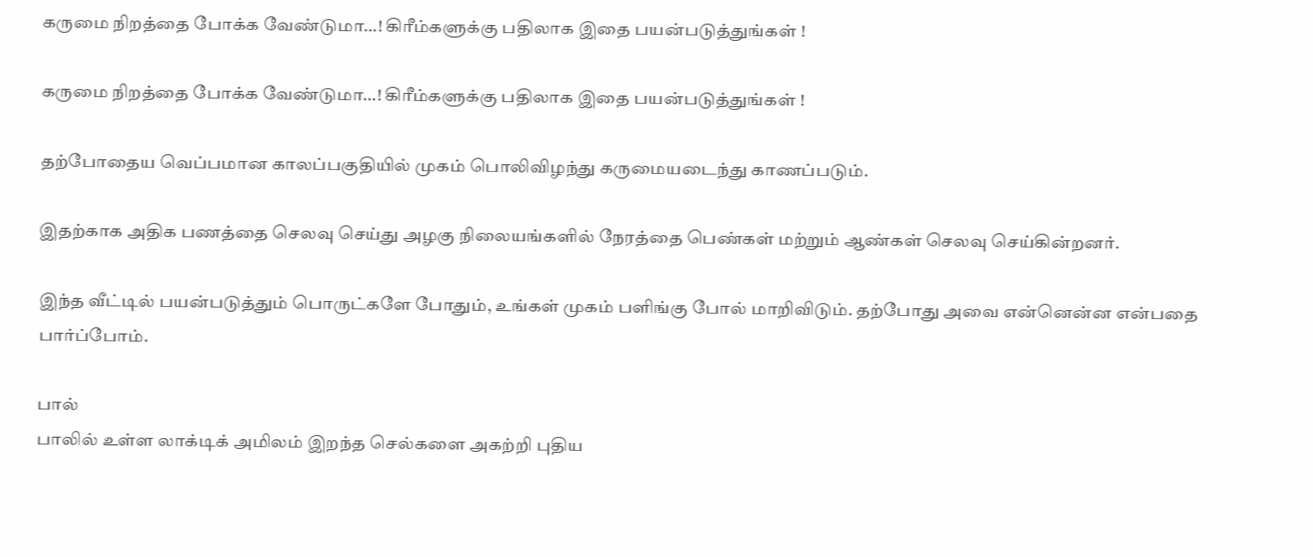கருமை நிறத்தை போக்க வேண்டுமா…! கிரீம்களுக்கு பதிலாக இதை பயன்படுத்துங்கள் !

கருமை நிறத்தை போக்க வேண்டுமா…! கிரீம்களுக்கு பதிலாக இதை பயன்படுத்துங்கள் !

தற்போதைய வெப்பமான காலப்பகுதியில் முகம் பொலிவிழந்து கருமையடைந்து காணப்படும்.

இதற்காக அதிக பணத்தை செலவு செய்து அழகு நிலையங்களில் நேரத்தை பெண்கள் மற்றும் ஆண்கள் செலவு செய்கின்றனர்.

இந்த வீட்டில் பயன்படுத்தும் பொருட்களே போதும், உங்கள் முகம் பளிங்கு போல் மாறிவிடும். தற்போது அவை என்னென்ன என்பதை பார்ப்போம்.

பால்
பாலில் உள்ள லாக்டிக் அமிலம் இறந்த செல்களை அகற்றி புதிய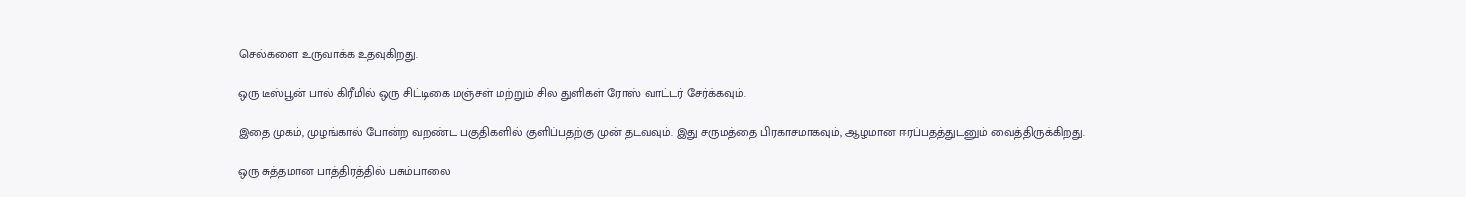செல்களை உருவாக்க உதவுகிறது.

ஒரு டீஸ்பூன் பால் கிரீமில் ஒரு சிட்டிகை மஞ்சள் மற்றும் சில துளிகள் ரோஸ் வாட்டர் சேர்க்கவும்.

இதை முகம், முழங்கால் போன்ற வறண்ட பகுதிகளில் குளிப்பதற்கு முன் தடவவும். இது சருமத்தை பிரகாசமாகவும், ஆழமான ஈரப்பதத்துடனும் வைத்திருக்கிறது.

ஒரு சுத்தமான பாத்திரத்தில் பசும்பாலை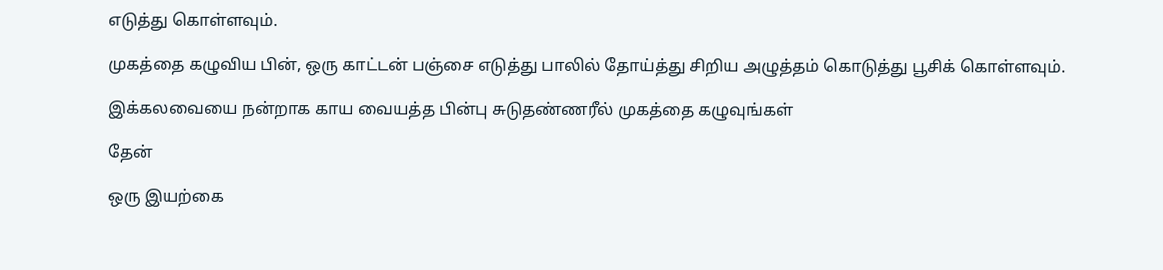எடுத்து கொள்ளவும்.

முகத்தை கழுவிய பின், ஒரு காட்டன் பஞ்சை எடுத்து பாலில் தோய்த்து சிறிய அழுத்தம் கொடுத்து பூசிக் கொள்ளவும்.

இக்கலவையை நன்றாக காய வையத்த பின்பு சுடுதண்ணரீல் முகத்தை கழுவுங்கள்

தேன்

ஒரு இயற்கை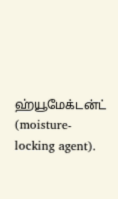ஹ்யூமேக்டன்ட் (moisture-locking agent).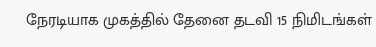நேரடியாக முகத்தில் தேனை தடவி 15 நிமிடங்கள்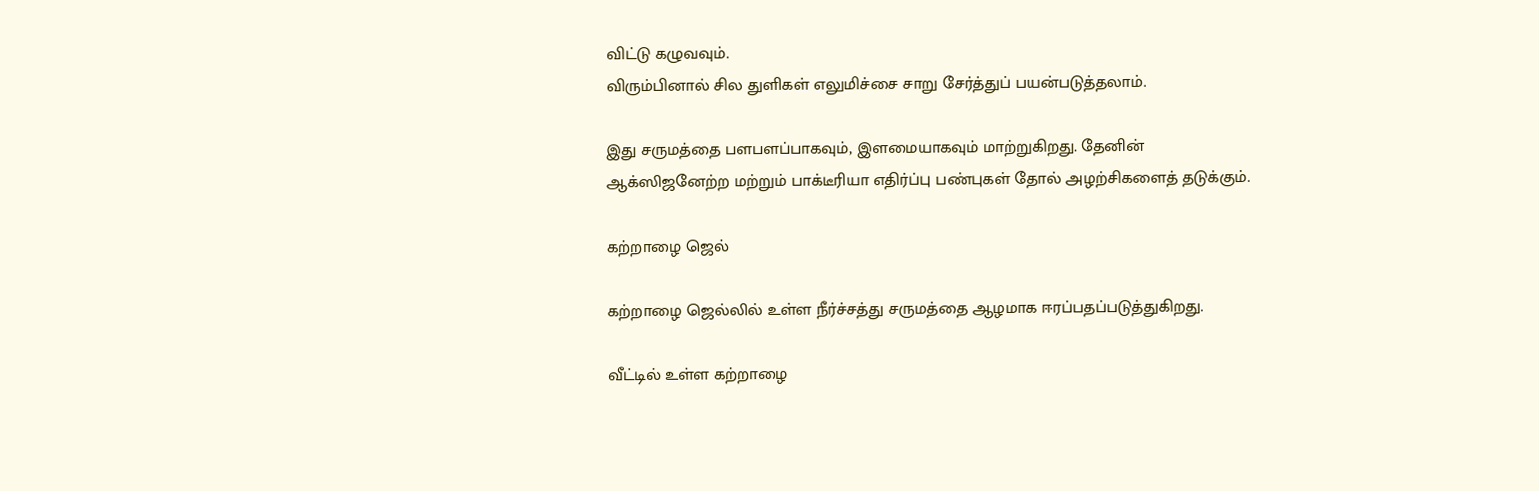விட்டு கழுவவும்.
விரும்பினால் சில துளிகள் எலுமிச்சை சாறு சேர்த்துப் பயன்படுத்தலாம்.

இது சருமத்தை பளபளப்பாகவும், இளமையாகவும் மாற்றுகிறது. தேனின் ஆக்ஸிஜனேற்ற மற்றும் பாக்டீரியா எதிர்ப்பு பண்புகள் தோல் அழற்சிகளைத் தடுக்கும்.

கற்றாழை ஜெல்

கற்றாழை ஜெல்லில் உள்ள நீர்ச்சத்து சருமத்தை ஆழமாக ஈரப்பதப்படுத்துகிறது.

வீட்டில் உள்ள கற்றாழை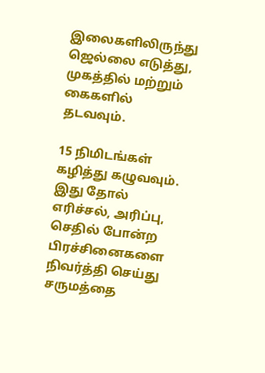இலைகளிலிருந்து ஜெல்லை எடுத்து, முகத்தில் மற்றும் கைகளில் தடவவும்.

15 நிமிடங்கள் கழித்து கழுவவும். இது தோல் எரிச்சல், அரிப்பு, செதில் போன்ற பிரச்சினைகளை நிவர்த்தி செய்து சருமத்தை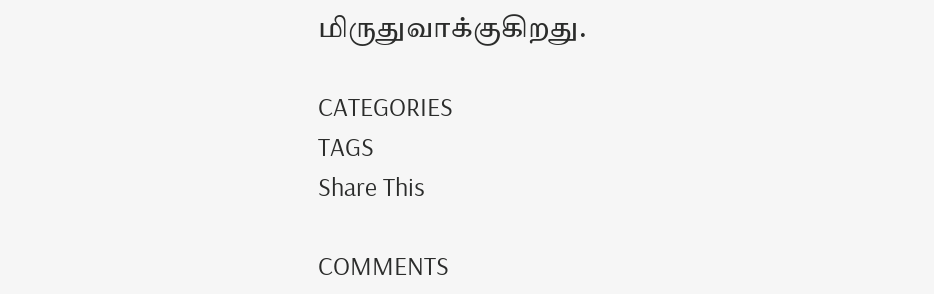மிருதுவாக்குகிறது.

CATEGORIES
TAGS
Share This

COMMENTS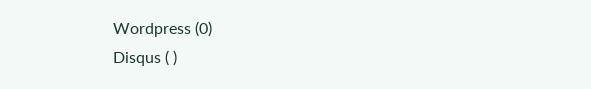Wordpress (0)
Disqus ( )